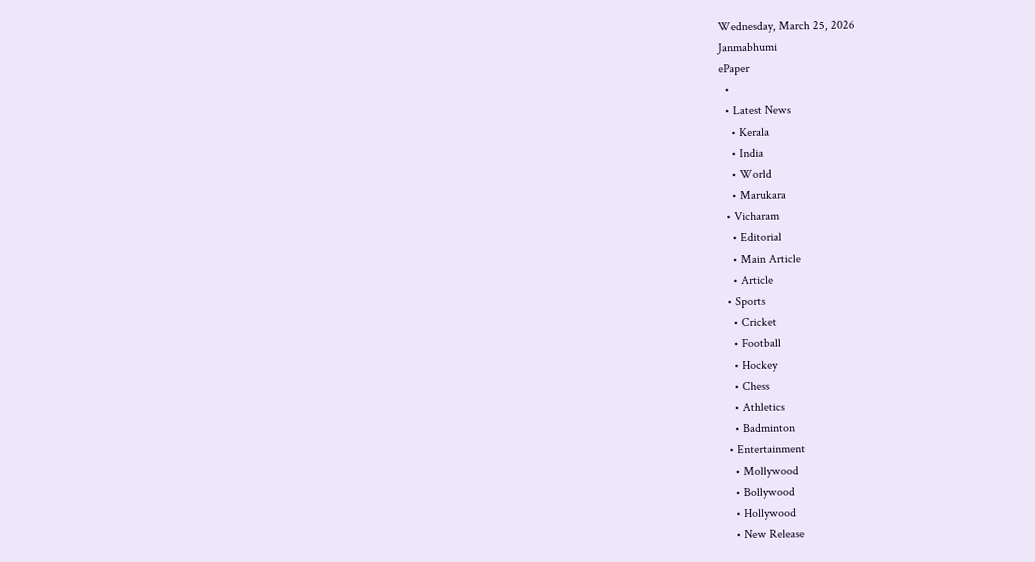Wednesday, March 25, 2026
Janmabhumi
ePaper
  •
  • Latest News
    • Kerala
    • India
    • World
    • Marukara
  • Vicharam
    • Editorial
    • Main Article
    • Article
  • Sports
    • Cricket
    • Football
    • Hockey
    • Chess
    • Athletics
    • Badminton
  • Entertainment
    • Mollywood
    • Bollywood
    • Hollywood
    • New Release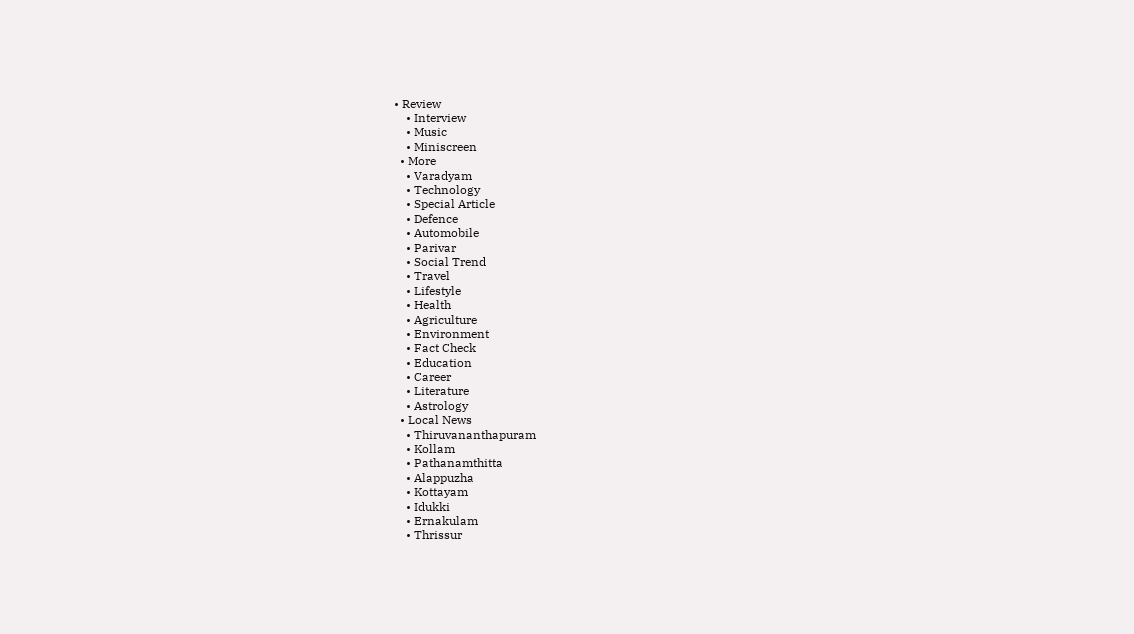• Review
    • Interview
    • Music
    • Miniscreen
  • More
    • Varadyam
    • Technology
    • Special Article
    • Defence
    • Automobile
    • Parivar
    • Social Trend
    • Travel
    • Lifestyle
    • Health
    • Agriculture
    • Environment
    • Fact Check
    • Education
    • Career
    • Literature
    • Astrology
  • Local News
    • Thiruvananthapuram
    • Kollam
    • Pathanamthitta
    • Alappuzha
    • Kottayam
    • Idukki
    • Ernakulam
    • Thrissur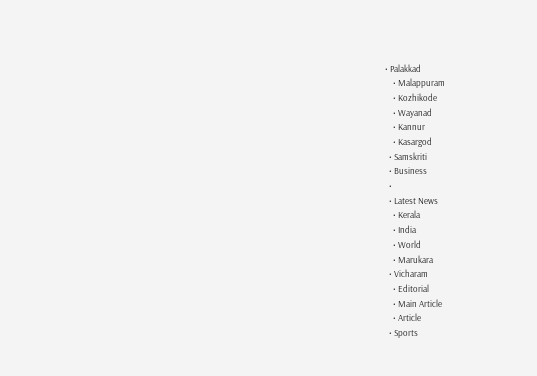• Palakkad
    • Malappuram
    • Kozhikode
    • Wayanad
    • Kannur
    • Kasargod
  • Samskriti
  • Business
  •
  • Latest News
    • Kerala
    • India
    • World
    • Marukara
  • Vicharam
    • Editorial
    • Main Article
    • Article
  • Sports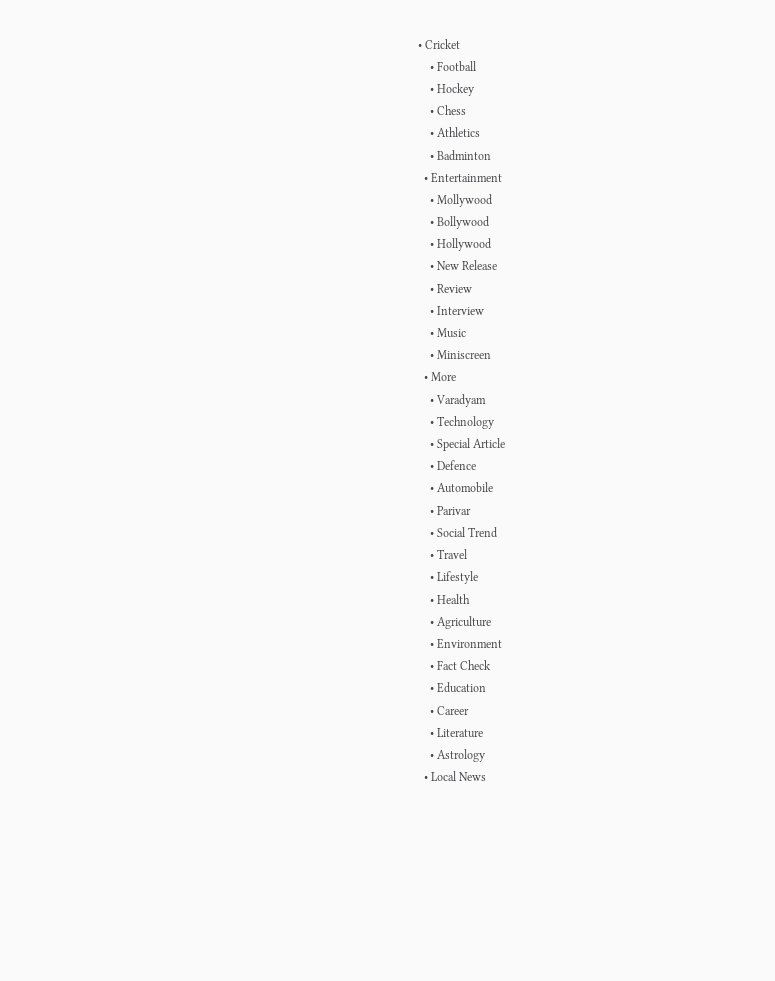• Cricket
    • Football
    • Hockey
    • Chess
    • Athletics
    • Badminton
  • Entertainment
    • Mollywood
    • Bollywood
    • Hollywood
    • New Release
    • Review
    • Interview
    • Music
    • Miniscreen
  • More
    • Varadyam
    • Technology
    • Special Article
    • Defence
    • Automobile
    • Parivar
    • Social Trend
    • Travel
    • Lifestyle
    • Health
    • Agriculture
    • Environment
    • Fact Check
    • Education
    • Career
    • Literature
    • Astrology
  • Local News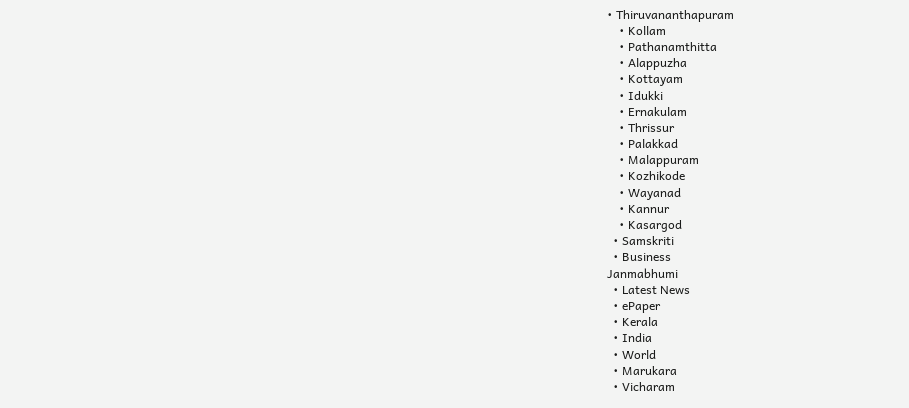• Thiruvananthapuram
    • Kollam
    • Pathanamthitta
    • Alappuzha
    • Kottayam
    • Idukki
    • Ernakulam
    • Thrissur
    • Palakkad
    • Malappuram
    • Kozhikode
    • Wayanad
    • Kannur
    • Kasargod
  • Samskriti
  • Business
Janmabhumi
  • Latest News
  • ePaper
  • Kerala
  • India
  • World
  • Marukara
  • Vicharam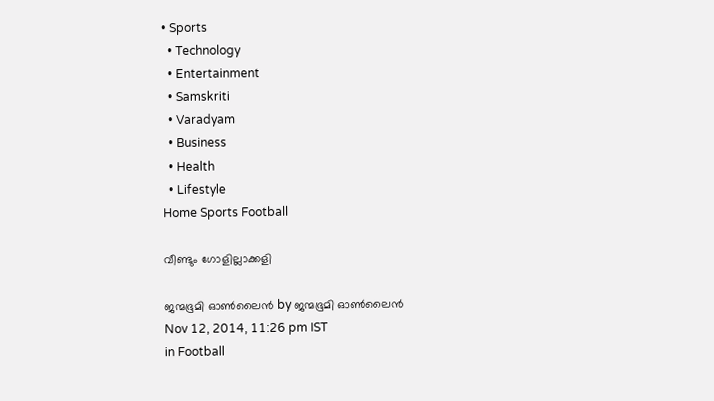• Sports
  • Technology
  • Entertainment
  • Samskriti
  • Varadyam
  • Business
  • Health
  • Lifestyle
Home Sports Football

വീണ്ടും ഗോളില്ലാക്കളി

ജന്മഭൂമി ഓണ്‍ലൈന്‍ by ജന്മഭൂമി ഓണ്‍ലൈന്‍
Nov 12, 2014, 11:26 pm IST
in Football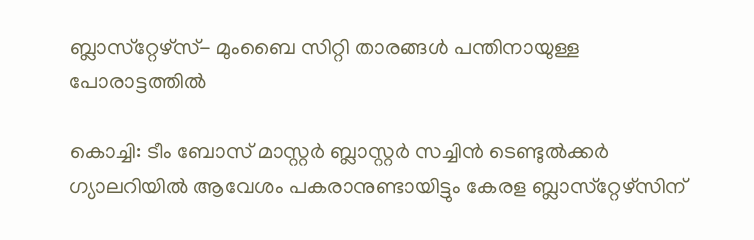ബ്ലാസ്‌റ്റേഴ്‌സ്- മുംബൈ സിറ്റി താരങ്ങള്‍ പന്തിനായുള്ള പോരാട്ടത്തില്‍

കൊച്ചി: ടീം ബോസ് മാസ്റ്റര്‍ ബ്ലാസ്റ്റര്‍ സച്ചിന്‍ ടെണ്ടുല്‍ക്കര്‍ ഗ്യാലറിയില്‍ ആവേശം പകരാനുണ്ടായിട്ടും കേരള ബ്ലാസ്‌റ്റേഴ്‌സിന്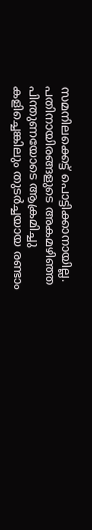സമനിലക്കെട്ട് പൊട്ടിക്കാനായില്ല. പതിനായിരങ്ങളുടെ അകമഴിഞ്ഞ പിന്തുണയോടെ ആക്രമിച്ചു കളിച്ചെങ്കിലും തുടര്‍ച്ചയായ രണ്ടാം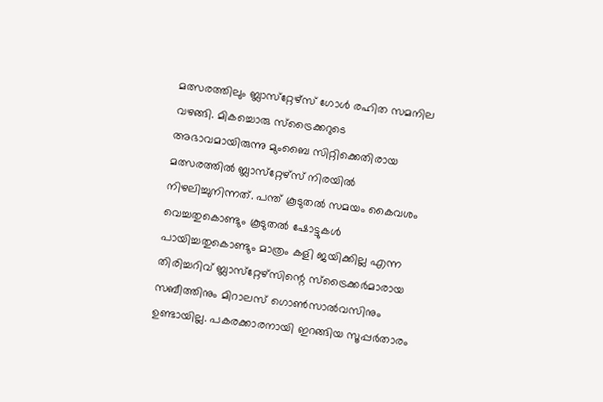മത്സരത്തിലും ബ്ലാസ്‌റ്റേഴ്‌സ് ഗോള്‍ രഹിത സമനില വഴങ്ങി. മികച്ചൊരു സ്‌ട്രൈക്കറുടെ അഭാവമായിരുന്നു മുംബൈ സിറ്റിക്കെതിരായ മത്സരത്തില്‍ ബ്ലാസ്‌റ്റേഴ്‌സ് നിരയില്‍ നിഴലിച്ചുനിന്നത്. പന്ത് കൂടുതല്‍ സമയം കൈവശം വെച്ചതുകൊണ്ടും കൂടുതല്‍ ഷോട്ടുകള്‍ പായിച്ചതുകൊണ്ടും മാത്രം കളി ജയിക്കില്ല എന്ന തിരിച്ചറിവ് ബ്ലാസ്‌റ്റേഴ്‌സിന്റെ സ്‌ട്രൈക്കര്‍മാരായ സബീത്തിനും മിറാലസ് ഗൊണ്‍സാല്‍വസിനും ഉണ്ടായില്ല. പകരക്കാരനായി ഇറങ്ങിയ സൂപ്പര്‍താരം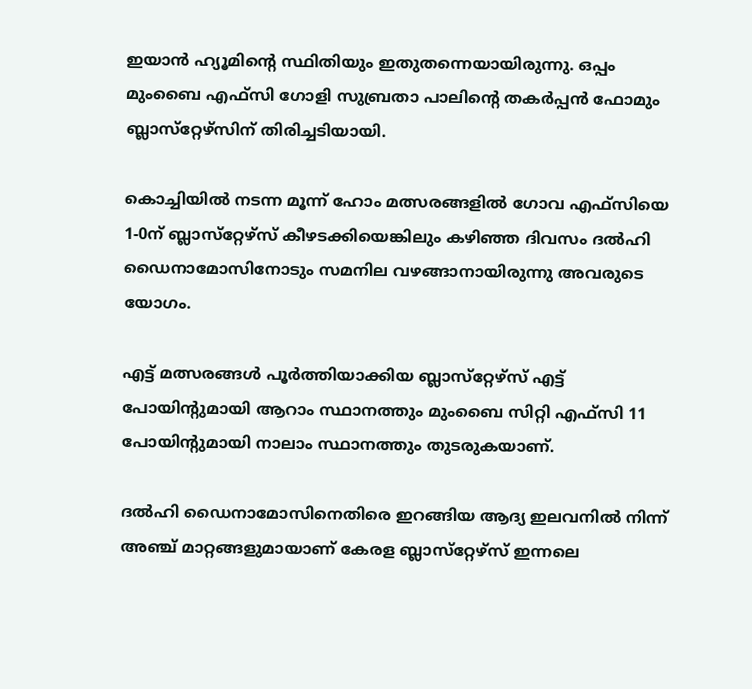ഇയാന്‍ ഹ്യൂമിന്റെ സ്ഥിതിയും ഇതുതന്നെയായിരുന്നു. ഒപ്പം മുംബൈ എഫ്‌സി ഗോളി സുബ്രതാ പാലിന്റെ തകര്‍പ്പന്‍ ഫോമും ബ്ലാസ്‌റ്റേഴ്‌സിന് തിരിച്ചടിയായി.

കൊച്ചിയില്‍ നടന്ന മൂന്ന് ഹോം മത്സരങ്ങളില്‍ ഗോവ എഫ്‌സിയെ 1-0ന് ബ്ലാസ്‌റ്റേഴ്‌സ് കീഴടക്കിയെങ്കിലും കഴിഞ്ഞ ദിവസം ദല്‍ഹി ഡൈനാമോസിനോടും സമനില വഴങ്ങാനായിരുന്നു അവരുടെ യോഗം.

എട്ട് മത്സരങ്ങള്‍ പൂര്‍ത്തിയാക്കിയ ബ്ലാസ്‌റ്റേഴ്‌സ് എട്ട് പോയിന്റുമായി ആറാം സ്ഥാനത്തും മുംബൈ സിറ്റി എഫ്‌സി 11 പോയിന്റുമായി നാലാം സ്ഥാനത്തും തുടരുകയാണ്.

ദല്‍ഹി ഡൈനാമോസിനെതിരെ ഇറങ്ങിയ ആദ്യ ഇലവനില്‍ നിന്ന് അഞ്ച് മാറ്റങ്ങളുമായാണ് കേരള ബ്ലാസ്‌റ്റേഴ്‌സ് ഇന്നലെ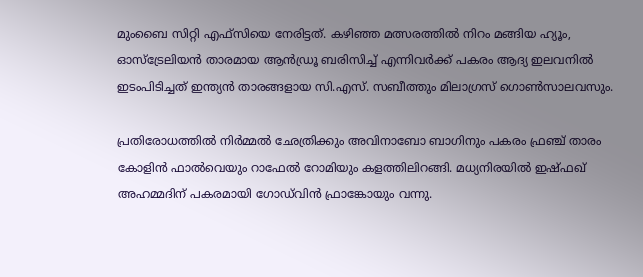മുംബൈ സിറ്റി എഫ്‌സിയെ നേരിട്ടത്. കഴിഞ്ഞ മത്സരത്തില്‍ നിറം മങ്ങിയ ഹ്യൂം, ഓസ്‌ട്രേലിയന്‍ താരമായ ആന്‍ഡ്രൂ ബരിസിച്ച് എന്നിവര്‍ക്ക് പകരം ആദ്യ ഇലവനില്‍ ഇടംപിടിച്ചത് ഇന്ത്യന്‍ താരങ്ങളായ സി.എസ്. സബീത്തും മിലാഗ്രസ് ഗൊണ്‍സാലവസും.

പ്രതിരോധത്തില്‍ നിര്‍മ്മല്‍ ഛേത്രിക്കും അവിനാബോ ബാഗിനും പകരം ഫ്രഞ്ച് താരം കോളിന്‍ ഫാല്‍വെയും റാഫേല്‍ റോമിയും കളത്തിലിറങ്ങി. മധ്യനിരയില്‍ ഇഷ്ഫഖ് അഹമ്മദിന് പകരമായി ഗോഡ്‌വിന്‍ ഫ്രാങ്കോയും വന്നു.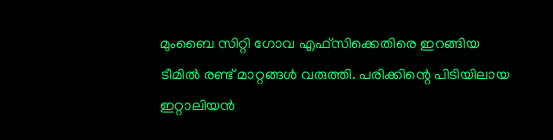മുംബൈ സിറ്റി ഗോവ എഫ്‌സിക്കെതിരെ ഇറങ്ങിയ ടീമില്‍ രണ്ട് മാറ്റങ്ങള്‍ വരുത്തി. പരിക്കിന്റെ പിടിയിലായ ഇറ്റാലിയന്‍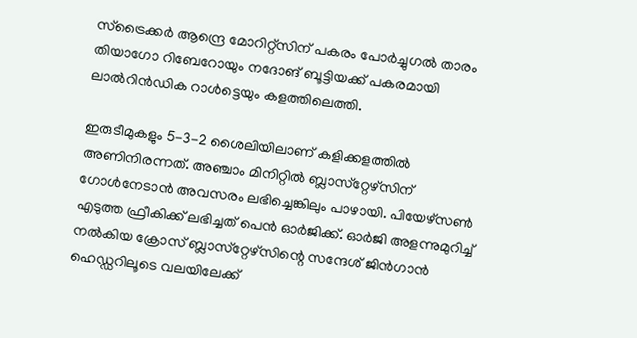സ്‌ട്രൈക്കര്‍ ആന്ദ്രെ മോറിറ്റ്‌സിന് പകരം പോര്‍ച്ചുഗല്‍ താരം തിയാഗോ റിബേറോയും നദോങ് ബൂട്ടിയക്ക് പകരമായി ലാല്‍റിന്‍ഡിക റാള്‍ട്ടെയും കളത്തിലെത്തി.

ഇരുടീമുകളും 5-3-2 ശൈലിയിലാണ് കളിക്കളത്തില്‍ അണിനിരന്നത്. അഞ്ചാം മിനിറ്റില്‍ ബ്ലാസ്‌റ്റേഴ്‌സിന് ഗോള്‍നേടാന്‍ അവസരം ലഭിച്ചെങ്കിലും പാഴായി. പിയേഴ്‌സണ്‍ എടുത്ത ഫ്രീകിക്ക് ലഭിച്ചത് പെന്‍ ഓര്‍ജിക്ക്. ഓര്‍ജി അളന്നുമുറിച്ച് നല്‍കിയ ക്രോസ് ബ്ലാസ്‌റ്റേഴ്‌സിന്റെ സന്ദേശ് ജിന്‍ഗാന്‍ ഹെഡ്ഡറിലൂടെ വലയിലേക്ക്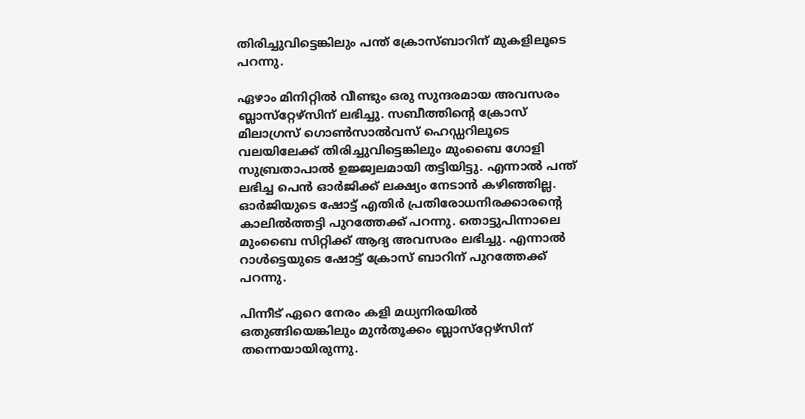തിരിച്ചുവിട്ടെങ്കിലും പന്ത് ക്രോസ്ബാറിന് മുകളിലൂടെ പറന്നു.

ഏഴാം മിനിറ്റില്‍ വീണ്ടും ഒരു സുന്ദരമായ അവസരം ബ്ലാസ്‌റ്റേഴ്‌സിന് ലഭിച്ചു. സബീത്തിന്റെ ക്രോസ് മിലാഗ്രസ് ഗൊണ്‍സാല്‍വസ് ഹെഡ്ഡറിലൂടെ വലയിലേക്ക് തിരിച്ചുവിട്ടെങ്കിലും മുംബൈ ഗോളി സുബ്രതാപാല്‍ ഉജ്ജ്വലമായി തട്ടിയിട്ടു. എന്നാല്‍ പന്ത് ലഭിച്ച പെന്‍ ഓര്‍ജിക്ക് ലക്ഷ്യം നേടാന്‍ കഴിഞ്ഞില്ല. ഓര്‍ജിയുടെ ഷോട്ട് എതിര്‍ പ്രതിരോധനിരക്കാരന്റെ കാലില്‍ത്തട്ടി പുറത്തേക്ക് പറന്നു. തൊട്ടുപിന്നാലെ മുംബൈ സിറ്റിക്ക് ആദ്യ അവസരം ലഭിച്ചു. എന്നാല്‍ റാള്‍ട്ടെയുടെ ഷോട്ട് ക്രോസ് ബാറിന് പുറത്തേക്ക് പറന്നു.

പിന്നീട് ഏറെ നേരം കളി മധ്യനിരയില്‍ ഒതുങ്ങിയെങ്കിലും മുന്‍തൂക്കം ബ്ലാസ്‌റ്റേഴ്‌സിന് തന്നെയായിരുന്നു.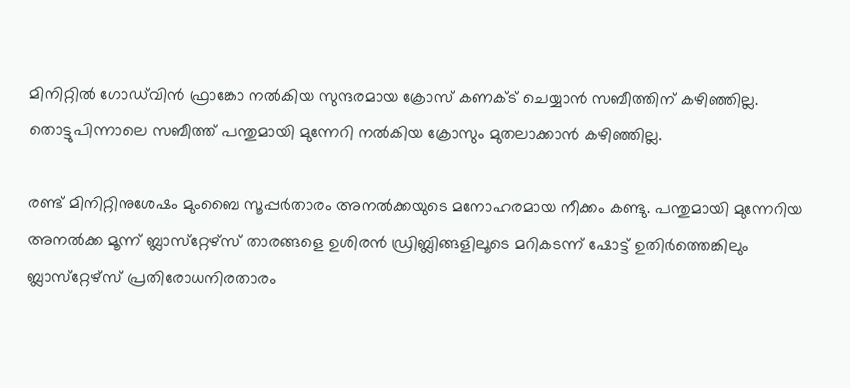മിനിറ്റില്‍ ഗോഡ്‌വിന്‍ ഫ്രാങ്കോ നല്‍കിയ സുന്ദരമായ ക്രോസ് കണക്ട് ചെയ്യാന്‍ സബീത്തിന് കഴിഞ്ഞില്ല. തൊട്ടുപിന്നാലെ സബീത്ത് പന്തുമായി മുന്നേറി നല്‍കിയ ക്രോസും മുതലാക്കാന്‍ കഴിഞ്ഞില്ല.

രണ്ട് മിനിറ്റിനുശേഷം മുംബൈ സൂപ്പര്‍താരം അനല്‍ക്കയുടെ മനോഹരമായ നീക്കം കണ്ടു. പന്തുമായി മുന്നേറിയ അനല്‍ക്ക മൂന്ന് ബ്ലാസ്‌റ്റേഴ്‌സ് താരങ്ങളെ ഉശിരന്‍ ഡ്രിബ്ലിങ്ങളിലൂടെ മറികടന്ന് ഷോട്ട് ഉതിര്‍ത്തെങ്കിലും ബ്ലാസ്‌റ്റേഴ്‌സ് പ്രതിരോധനിരതാരം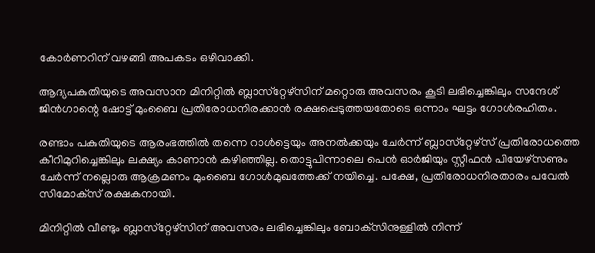കോര്‍ണറിന് വഴങ്ങി അപകടം ഒഴിവാക്കി.

ആദ്യപകുതിയുടെ അവസാന മിനിറ്റില്‍ ബ്ലാസ്‌റ്റേഴ്‌സിന് മറ്റൊരു അവസരം കൂടി ലഭിച്ചെങ്കിലും സന്ദേശ് ജിന്‍ഗാന്റെ ഷോട്ട് മുംബൈ പ്രതിരോധനിരക്കാന്‍ രക്ഷപ്പെടുത്തയതോടെ ഒന്നാം ഘട്ടം ഗോള്‍രഹിതം.

രണ്ടാം പകുതിയുടെ ആരംഭത്തില്‍ തന്നെ റാള്‍ട്ടെയും അനല്‍ക്കയും ചേര്‍ന്ന് ബ്ലാസ്‌റ്റേഴ്‌സ് പ്രതിരോധത്തെ കീറിമുറിച്ചെങ്കിലും ലക്ഷ്യം കാണാന്‍ കഴിഞ്ഞില്ല. തൊട്ടുപിന്നാലെ പെന്‍ ഓര്‍ജിയും സ്റ്റീഫന്‍ പിയേഴ്‌സണും ചേര്‍ന്ന് നല്ലൊരു ആക്രമണം മുംബൈ ഗോള്‍മുഖത്തേക്ക് നയിച്ചെ. പക്ഷേ, പ്രതിരോധനിരതാരം പവേല്‍ സിമോക്‌സ് രക്ഷകനായി.

മിനിറ്റില്‍ വീണ്ടും ബ്ലാസ്‌റ്റേഴ്‌സിന് അവസരം ലഭിച്ചെങ്കിലും ബോക്‌സിനുള്ളില്‍ നിന്ന്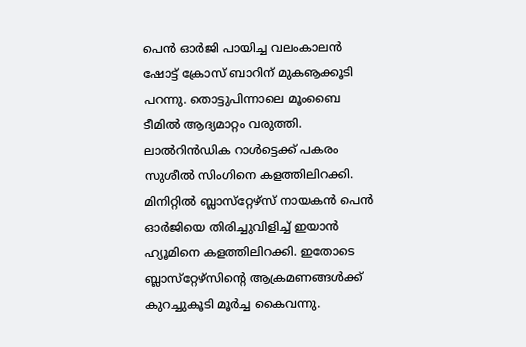പെന്‍ ഓര്‍ജി പായിച്ച വലംകാലന്‍ ഷോട്ട് ക്രോസ് ബാറിന് മുകൡക്കൂടി പറന്നു. തൊട്ടുപിന്നാലെ മൂംബൈ ടീമില്‍ ആദ്യമാറ്റം വരുത്തി. ലാല്‍റിന്‍ഡിക റാള്‍ട്ടെക്ക് പകരം സുശീല്‍ സിംഗിനെ കളത്തിലിറക്കി. മിനിറ്റില്‍ ബ്ലാസ്‌റ്റേഴ്‌സ് നായകന്‍ പെന്‍ ഓര്‍ജിയെ തിരിച്ചുവിളിച്ച് ഇയാന്‍ ഹ്യൂമിനെ കളത്തിലിറക്കി. ഇതോടെ ബ്ലാസ്‌റ്റേഴ്‌സിന്റെ ആക്രമണങ്ങള്‍ക്ക് കുറച്ചുകൂടി മൂര്‍ച്ച കൈവന്നു.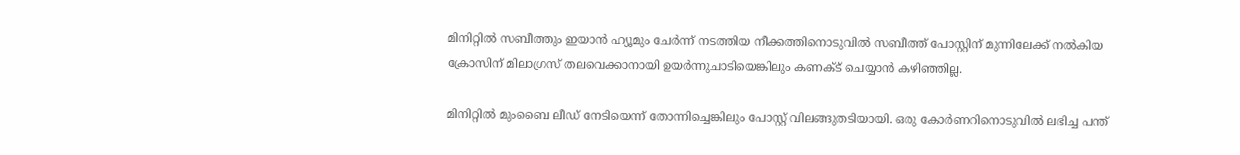മിനിറ്റില്‍ സബീത്തും ഇയാന്‍ ഹ്യൂമും ചേര്‍ന്ന് നടത്തിയ നീക്കത്തിനൊടുവില്‍ സബീത്ത് പോസ്റ്റിന് മുന്നിലേക്ക് നല്‍കിയ ക്രോസിന് മിലാഗ്രസ് തലവെക്കാനായി ഉയര്‍ന്നുചാടിയെങ്കിലും കണക്ട് ചെയ്യാന്‍ കഴിഞ്ഞില്ല.

മിനിറ്റില്‍ മുംബൈ ലീഡ് നേടിയെന്ന് തോന്നിച്ചെങ്കിലും പോസ്റ്റ് വിലങ്ങുതടിയായി. ഒരു കോര്‍ണറിനൊടുവില്‍ ലഭിച്ച പന്ത്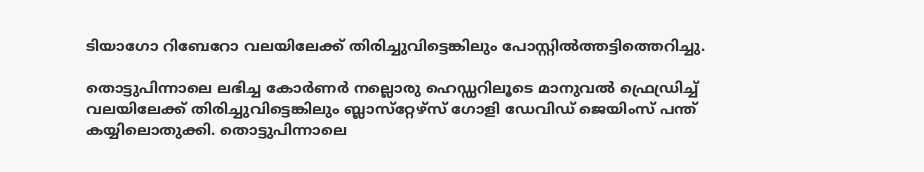ടിയാഗോ റിബേറോ വലയിലേക്ക് തിരിച്ചുവിട്ടെങ്കിലും പോസ്റ്റില്‍ത്തട്ടിത്തെറിച്ചു.

തൊട്ടുപിന്നാലെ ലഭിച്ച കോര്‍ണര്‍ നല്ലൊരു ഹെഡ്ഡറിലൂടെ മാനുവല്‍ ഫ്രെഡ്രിച്ച് വലയിലേക്ക് തിരിച്ചുവിട്ടെങ്കിലും ബ്ലാസ്‌റ്റേഴ്‌സ് ഗോളി ഡേവിഡ് ജെയിംസ് പന്ത് കയ്യിലൊതുക്കി. തൊട്ടുപിന്നാലെ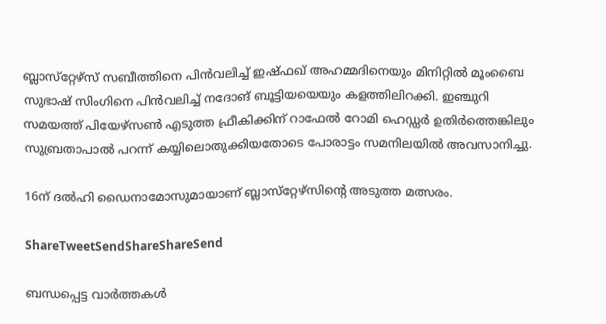ബ്ലാസ്‌റ്റേഴ്‌സ് സബീത്തിനെ പിന്‍വലിച്ച് ഇഷ്ഫഖ് അഹമ്മദിനെയും മിനിറ്റില്‍ മൂംബൈ സുഭാഷ് സിംഗിനെ പിന്‍വലിച്ച് നദോങ് ബൂട്ടിയയെയും കളത്തിലിറക്കി. ഇഞ്ചുറി സമയത്ത് പിയേഴ്‌സണ്‍ എടുത്ത ഫ്രീകിക്കിന് റാഫേല്‍ റോമി ഹെഡ്ഡര്‍ ഉതിര്‍ത്തെങ്കിലും സുബ്രതാപാല്‍ പറന്ന് കയ്യിലൊതുക്കിയതോടെ പോരാട്ടം സമനിലയില്‍ അവസാനിച്ചു.

16ന് ദല്‍ഹി ഡൈനാമോസുമായാണ് ബ്ലാസ്‌റ്റേഴ്‌സിന്റെ അടുത്ത മത്സരം.

ShareTweetSendShareShareSend

ബന്ധപ്പെട്ട വാര്‍ത്തകള്‍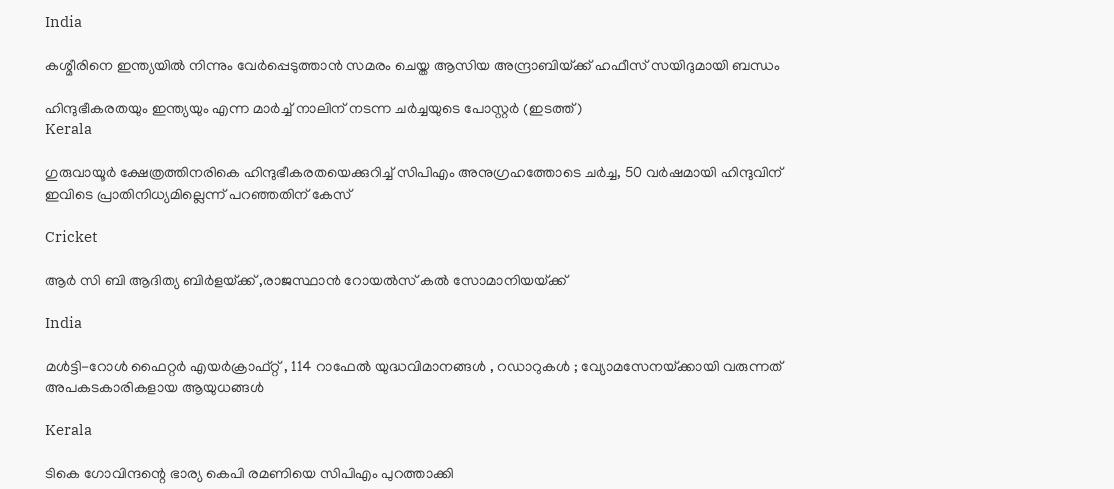India

കശ്മീരിനെ ഇന്ത്യയില്‍ നിന്നും വേര്‍പ്പെടുത്താന്‍ സമരം ചെയ്ത ആസിയ അന്ദ്രാബിയ്‌ക്ക് ഹഫീസ് സയിദുമായി ബന്ധം

ഹിന്ദുഭീകരതയും ഇന്ത്യയും എന്ന മാര്‍ച്ച് നാലിന് നടന്ന ചര്‍ച്ചയുടെ പോസ്റ്റര്‍ (ഇടത്ത്)
Kerala

ഗുരുവായൂര്‍ ക്ഷേത്രത്തിനരികെ ഹിന്ദുഭീകരതയെക്കുറിച്ച് സിപിഎം അനുഗ്രഹത്തോടെ ചര്‍ച്ച, 50 വര്‍ഷമായി ഹിന്ദുവിന് ഇവിടെ പ്രാതിനിധ്യമില്ലെന്ന് പറഞ്ഞതിന് കേസ്

Cricket

ആര്‍ സി ബി ആദിത്യ ബിര്‍ളയ്‌ക്ക് ,രാജസ്ഥാന്‍ റോയല്‍സ് കല്‍ സോമാനിയയ്‌ക്ക്

India

മൾട്ടി-റോൾ ഫൈറ്റർ എയർക്രാഫ്റ്റ് , 114 റാഫേൽ യുദ്ധവിമാനങ്ങൾ , റഡാറുകൾ ; വ്യോമസേനയ്‌ക്കായി വരുന്നത് അപകടകാരികളായ ആയുധങ്ങൾ

Kerala

ടികെ ഗോവിന്ദന്റെ ഭാര്യ കെപി രമണിയെ സിപിഎം പുറത്താക്കി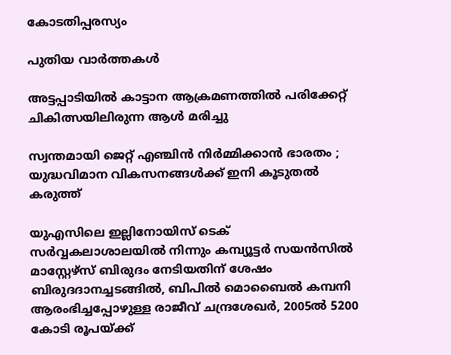കോടതിപ്പരസ്യം

പുതിയ വാര്‍ത്തകള്‍

അട്ടപ്പാടിയില്‍ കാട്ടാന ആക്രമണത്തില്‍ പരിക്കേറ്റ് ചികിത്സയിലിരുന്ന ആള്‍ മരിച്ചു

സ്വന്തമായി ജെറ്റ് എഞ്ചിൻ നിർമ്മിക്കാൻ ഭാരതം ; യുദ്ധവിമാന വികസനങ്ങൾക്ക് ഇനി കൂടുതൽ കരുത്ത്

യുഎസിലെ ഇല്ലിനോയിസ് ടെക് സര്‍വ്വകലാശാലയില്‍ നിന്നും കമ്പ്യൂട്ടര്‍ സയന്‍സില്‍ മാസ്റ്റേഴ്സ് ബിരുദം നേടിയതിന് ശേഷം ബിരുദദാനച്ചടങ്ങില്‍, ബിപില്‍ മൊബൈല്‍ കമ്പനി ആരംഭിച്ചപ്പോഴുള്ള രാജീവ് ചന്ദ്രശേഖര്‍, 2005ല്‍ 5200 കോടി രൂപയ്ക്ക്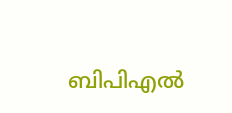ബിപിഎല്‍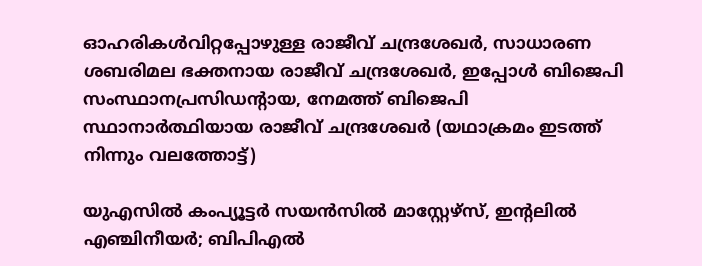ഓഹരികള്‍വിറ്റപ്പോഴുള്ള രാജീവ് ചന്ദ്രശേഖര്‍, സാധാരണ ശബരിമല ഭക്തനായ രാജീവ് ചന്ദ്രശേഖര്‍, ഇപ്പോള്‍ ബിജെപി സംസ്ഥാനപ്രസിഡന്‍റായ, നേമത്ത് ബിജെപി സ്ഥാനാര്‍ത്ഥിയായ രാജീവ് ചന്ദ്രശേഖര്‍ (യഥാക്രമം ഇടത്ത് നിന്നും വലത്തോട്ട്)

യുഎസില്‍ കംപ്യൂട്ടര്‍ സയന്‍സില്‍ മാസ്റ്റേഴ്സ്, ഇന്‍റലില്‍ എഞ്ചിനീയര്‍; ബിപിഎല്‍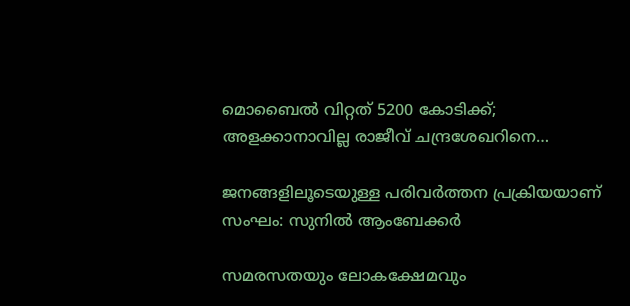മൊബൈല്‍ വിറ്റത് 5200 കോടിക്ക്; അളക്കാനാവില്ല രാജീവ് ചന്ദ്രശേഖറിനെ…

ജനങ്ങളിലൂടെയുള്ള പരിവര്‍ത്തന പ്രക്രിയയാണ് സംഘം: സുനില്‍ ആംബേക്കര്‍

സമരസതയും ലോകക്ഷേമവും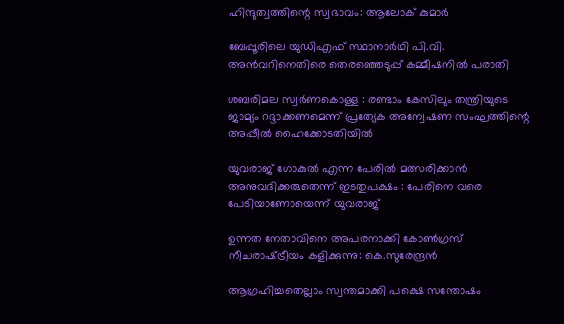ഹിന്ദുത്വത്തിന്റെ സ്വഭാവം: ആലോക് കുമാര്‍

ബേപ്പൂരിലെ യുഡിഎഫ് സ്ഥാനാര്‍ഥി പി.വി. അന്‍വറിനെതിരെ തെരഞ്ഞെടുപ്പ് കമ്മീഷനില്‍ പരാതി

ശബരിമല സ്വര്‍ണകൊള്ള : രണ്ടാം കേസിലും തന്ത്രിയുടെ ജാമ്യം റദ്ദാക്കണമെന്ന് പ്രത്യേക അന്വേഷണ സംഘത്തിന്റെ അപ്പീല്‍ ഹൈക്കോടതിയില്‍

യുവരാജ് ഗോകുൽ എന്ന പേരിൽ മത്സരിക്കാൻ അനുവദിക്കരുതെന്ന് ഇടതുപക്ഷം : പേരിനെ വരെ പേടിയാണോയെന്ന് യുവരാജ്

ഉന്നത നേതാവിനെ അപരനാക്കി കോൺഗ്രസ് നീചരാഷ്‌ട്രീയം കളിക്കുന്നു: കെ.സുരേന്ദ്രൻ

ആഗ്രഹിച്ചതെല്ലാം സ്വന്തമാക്കി പക്ഷെ സന്തോഷം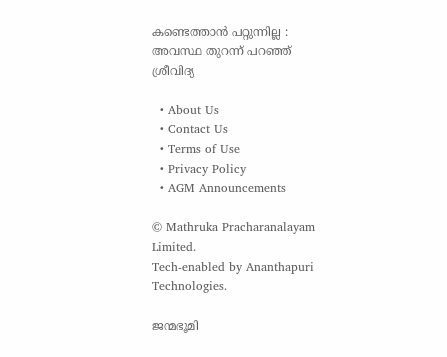കണ്ടെത്താൻ പറ്റുന്നില്ല : അവസ്ഥ തുറന്ന് പറഞ്ഞ് ശ്രീവിദ്യ

  • About Us
  • Contact Us
  • Terms of Use
  • Privacy Policy
  • AGM Announcements

© Mathruka Pracharanalayam Limited.
Tech-enabled by Ananthapuri Technologies.

ജന്മഭൂമി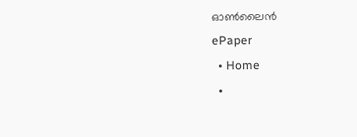ഓണ്‍ലൈന്‍
ePaper
  • Home
  •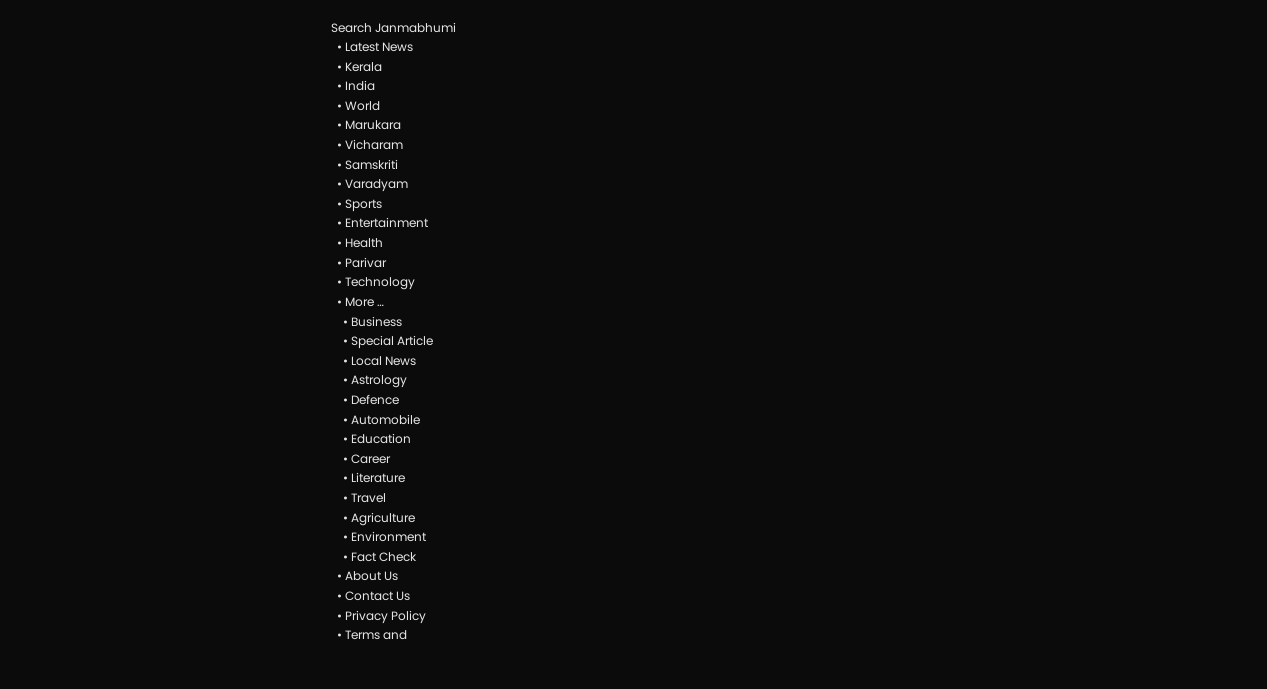Search Janmabhumi
  • Latest News
  • Kerala
  • India
  • World
  • Marukara
  • Vicharam
  • Samskriti
  • Varadyam
  • Sports
  • Entertainment
  • Health
  • Parivar
  • Technology
  • More …
    • Business
    • Special Article
    • Local News
    • Astrology
    • Defence
    • Automobile
    • Education
    • Career
    • Literature
    • Travel
    • Agriculture
    • Environment
    • Fact Check
  • About Us
  • Contact Us
  • Privacy Policy
  • Terms and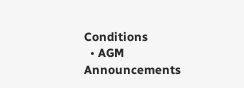Conditions
  • AGM Announcements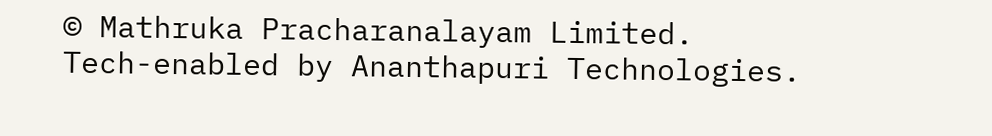© Mathruka Pracharanalayam Limited.
Tech-enabled by Ananthapuri Technologies.